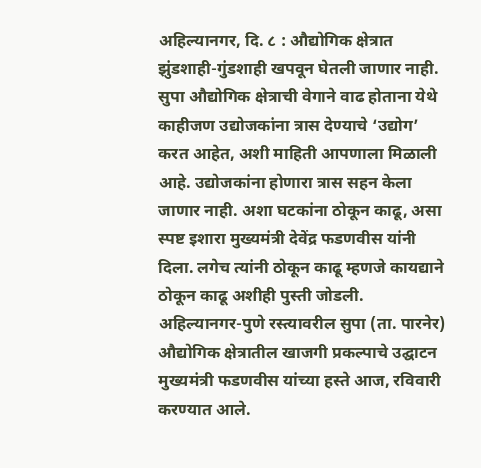अहिल्यानगर, दि. ८ : औद्योगिक क्षेत्रात झुंडशाही-गुंडशाही खपवून घेतली जाणार नाही. सुपा औद्योगिक क्षेत्राची वेगाने वाढ होताना येथे काहीजण उद्योजकांना त्रास देण्याचे ‘उद्योग’ करत आहेत, अशी माहिती आपणाला मिळाली आहे. उद्योजकांना होणारा त्रास सहन केला जाणार नाही. अशा घटकांना ठोकून काढू, असा स्पष्ट इशारा मुख्यमंत्री देवेंद्र फडणवीस यांनी दिला. लगेच त्यांनी ठोकून काढू म्हणजे कायद्याने ठोकून काढू अशीही पुस्ती जोडली.
अहिल्यानगर-पुणे रस्त्यावरील सुपा (ता. पारनेर) औद्योगिक क्षेत्रातील खाजगी प्रकल्पाचे उद्घाटन मुख्यमंत्री फडणवीस यांच्या हस्ते आज, रविवारी करण्यात आले.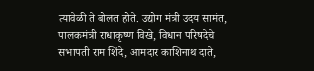त्यावेळी ते बोलत होते. उद्योग मंत्री उदय सामंत, पालकमंत्री राधाकृष्ण विखे, विधान परिषदेचे सभापती राम शिंदे, आमदार काशिनाथ दाते,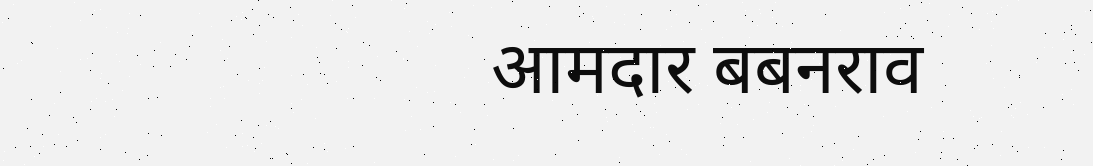आमदार बबनराव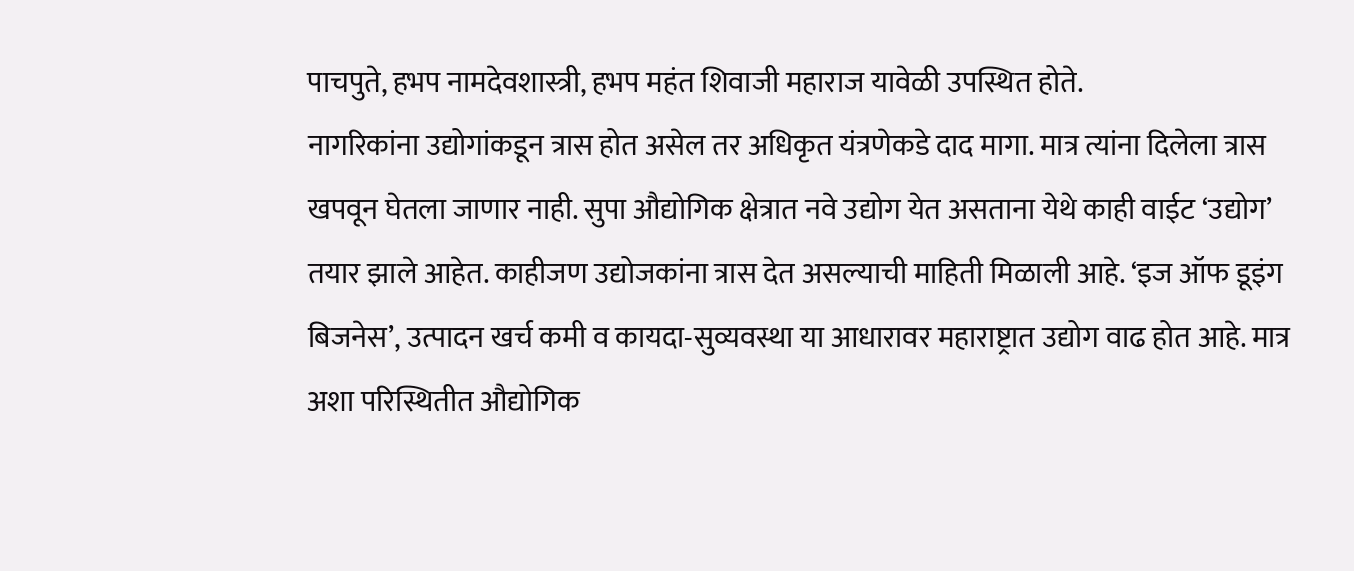पाचपुते, हभप नामदेवशास्त्री, हभप महंत शिवाजी महाराज यावेळी उपस्थित होते.
नागरिकांना उद्योगांकडून त्रास होत असेल तर अधिकृत यंत्रणेकडे दाद मागा. मात्र त्यांना दिलेला त्रास खपवून घेतला जाणार नाही. सुपा औद्योगिक क्षेत्रात नवे उद्योग येत असताना येथे काही वाईट ‘उद्योग’ तयार झाले आहेत. काहीजण उद्योजकांना त्रास देत असल्याची माहिती मिळाली आहे. ‘इज ऑफ डूइंग बिजनेस’, उत्पादन खर्च कमी व कायदा-सुव्यवस्था या आधारावर महाराष्ट्रात उद्योग वाढ होत आहे. मात्र अशा परिस्थितीत औद्योगिक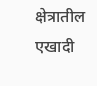क्षेत्रातील एखादी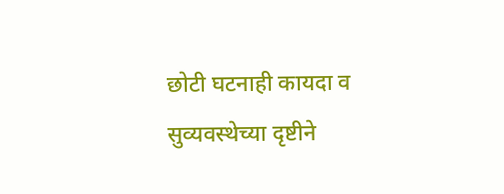छोटी घटनाही कायदा व सुव्यवस्थेच्या दृष्टीने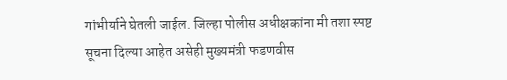गांभीर्याने घेतली जाईल. जिल्हा पोलीस अधीक्षकांना मी तशा स्पष्ट सूचना दिल्या आहेत असेही मुख्यमंत्री फडणवीस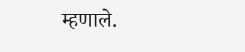म्हणाले.